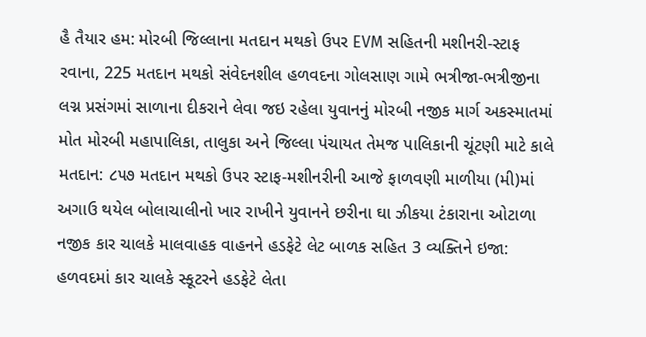હૈ તૈયાર હમ: મોરબી જિલ્લાના મતદાન મથકો ઉપર EVM સહિતની મશીનરી-સ્ટાફ રવાના, 225 મતદાન મથકો સંવેદનશીલ હળવદના ગોલસાણ ગામે ભત્રીજા-ભત્રીજીના લગ્ન પ્રસંગમાં સાળાના દીકરાને લેવા જઇ રહેલા યુવાનનું મોરબી નજીક માર્ગ અકસ્માતમાં મોત મોરબી મહાપાલિકા, તાલુકા અને જિલ્લા પંચાયત તેમજ પાલિકાની ચૂંટણી માટે કાલે મતદાન: ૮૫૭ મતદાન મથકો ઉપર સ્ટાફ-મશીનરીની આજે ફાળવણી માળીયા (મી)માં અગાઉ થયેલ બોલાચાલીનો ખાર રાખીને યુવાનને છરીના ઘા ઝીકયા ટંકારાના ઓટાળા નજીક કાર ચાલકે માલવાહક વાહનને હડફેટે લેટ બાળક સહિત 3 વ્યક્તિને ઇજા: હળવદમાં કાર ચાલકે સ્કૂટરને હડફેટે લેતા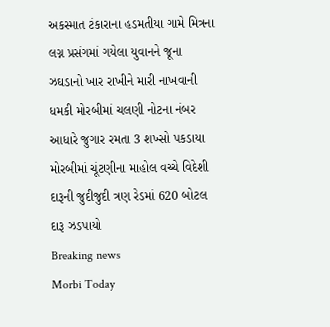અકસ્માત ટંકારાના હડમતીયા ગામે મિત્રના લગ્ન પ્રસંગમાં ગયેલા યુવાનને જૂના ઝઘડાનો ખાર રાખીને મારી નાખવાની ધમકી મોરબીમાં ચલણી નોટના નંબર આધારે જુગાર રમતા 3 શખ્સો પકડાયા મોરબીમાં ચૂંટણીના માહોલ વચ્ચે વિદેશી દારૂની જુદીજુદી ત્રણ રેડમાં 620 બોટલ દારૂ ઝડપાયો
Breaking news
Morbi Today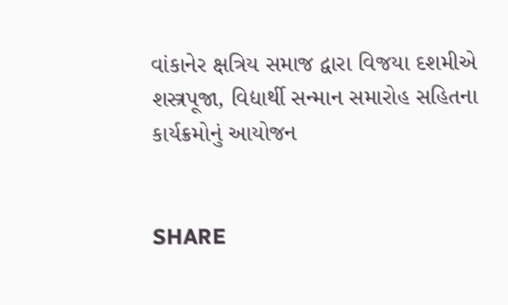વાંકાનેર ક્ષત્રિય સમાજ દ્વારા વિજયા દશમીએ શસ્ત્રપૂજા, વિદ્યાર્થી સન્માન સમારોહ સહિતના કાર્યક્રમોનું આયોજન


SHARE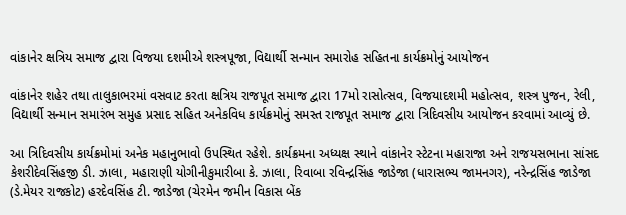વાંકાનેર ક્ષત્રિય સમાજ દ્વારા વિજયા દશમીએ શસ્ત્રપૂજા, વિદ્યાર્થી સન્માન સમારોહ સહિતના કાર્યક્રમોનું આયોજન

વાંકાનેર શહેર તથા તાલુકાભરમાં વસવાટ કરતા ક્ષત્રિય રાજપૂત સમાજ દ્વારા 17મો રાસોત્સવ, વિજયાદશમી મહોત્સવ, શસ્ત્ર પુજન, રેલી, વિદ્યાર્થી સન્માન સમારંભ સમુહ પ્રસાદ સહિત અનેકવિધ કાર્યક્રમોનું સમસ્ત રાજપૂત સમાજ દ્વારા ત્રિદિવસીય આયોજન કરવામાં આવ્યું છે.

આ ત્રિદિવસીય કાર્યક્રમોમાં અનેક મહાનુભાવો ઉપસ્થિત રહેશે. કાર્યક્રમના અધ્યક્ષ સ્થાને વાંકાનેર સ્ટેટના મહારાજા અને રાજયસભાના સાંસદ કેશરીદેવસિંહજી ડી. ઝાલા, મહારાણી યોગીનીકુમારીબા કે. ઝાલા, રિવાબા રવિન્દ્રસિંહ જાડેજા (ધારાસભ્ય જામનગર), નરેન્દ્રસિંહ જાડેજા (ડે.મેયર રાજકોટ) હરદેવસિંહ ટી. જાડેજા (ચેરમેન જમીન વિકાસ બેંક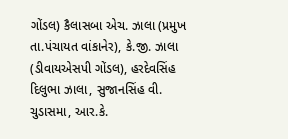ગોંડલ) કૈલાસબા એચ. ઝાલા (પ્રમુખ તા.પંચાયત વાંકાનેર), કે.જી. ઝાલા (ડીવાયએસપી ગોંડલ), હરદેવસિંહ દિલુભા ઝાલા, સુજાનસિંહ વી. ચુડાસમા, આર.કે.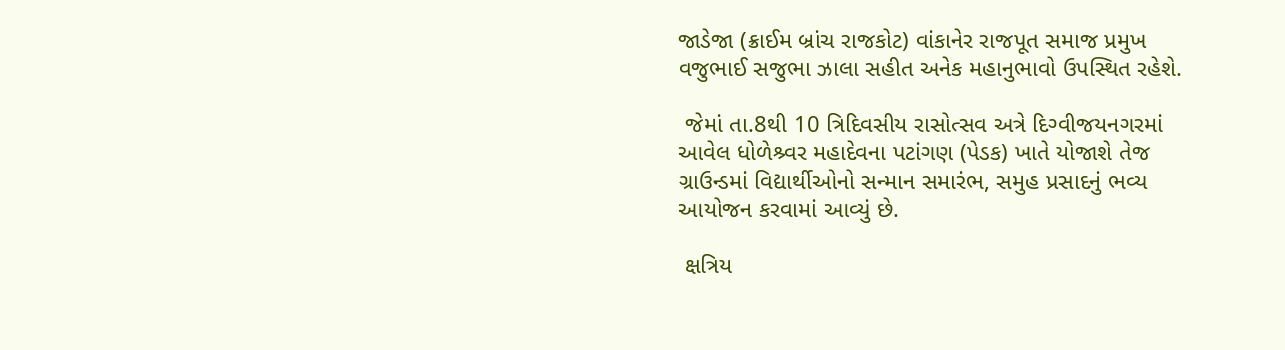જાડેજા (ક્રાઈમ બ્રાંચ રાજકોટ) વાંકાનેર રાજપૂત સમાજ પ્રમુખ વજુભાઈ સજુભા ઝાલા સહીત અનેક મહાનુભાવો ઉપસ્થિત રહેશે.

 જેમાં તા.8થી 10 ત્રિદિવસીય રાસોત્સવ અત્રે દિગ્વીજયનગરમાં આવેલ ધોળેશ્ર્વર મહાદેવના પટાંગણ (પેડક) ખાતે યોજાશે તેજ ગ્રાઉન્ડમાં વિદ્યાર્થીઓનો સન્માન સમારંભ, સમુહ પ્રસાદનું ભવ્ય આયોજન કરવામાં આવ્યું છે.

 ક્ષત્રિય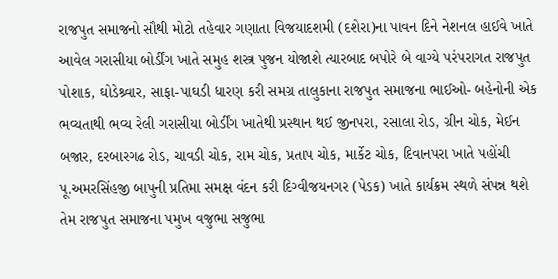રાજપુત સમાજનો સૌથી મોટો તહેવાર ગણાતા વિજયાદશમી (દશેરા)ના પાવન દિને નેશનલ હાઈવે ખાતે આવેલ ગરાસીયા બોર્ડીંગ ખાતે સમુહ શસ્ત્ર પુજન યોજાશે ત્યારબાદ બપોરે બે વાગ્યે પરંપરાગત રાજપુત પોશાક, ઘોડેશ્ર્વાર, સાફા-પાઘડી ધારણ કરી સમગ્ર તાલુકાના રાજપુત સમાજના ભાઈઓ- બહેનોની એક ભવ્યતાથી ભવ્ય રેલી ગરાસીયા બોર્ડીંગ ખાતેથી પ્રસ્થાન થઈ જીનપરા, રસાલા રોડ, ગ્રીન ચોક, મેઈન બજાર, દરબારગઢ રોડ, ચાવડી ચોક, રામ ચોક, પ્રતાપ ચોક, માર્કેટ ચોક, દિવાનપરા ખાતે પહોંચી પૂ.અમરસિંહજી બાપુની પ્રતિમા સમક્ષ વંદન કરી દિગ્વીજયનગર (પેડક) ખાતે કાર્યક્રમ સ્થળે સંપન્ન થશે તેમ રાજપુત સમાજના પમુખ વજુભા સજુભા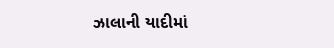ઝાલાની યાદીમાં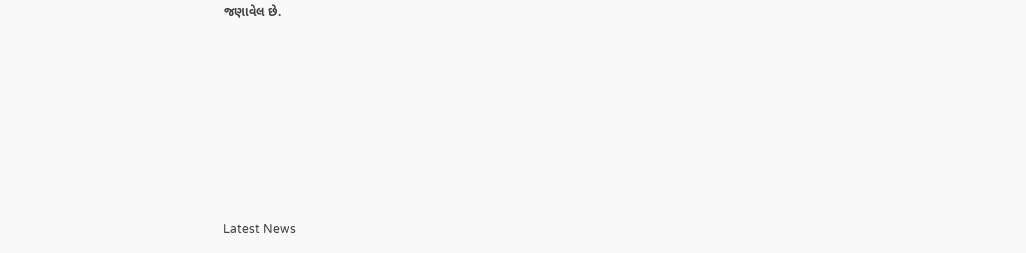જણાવેલ છે.








Latest News